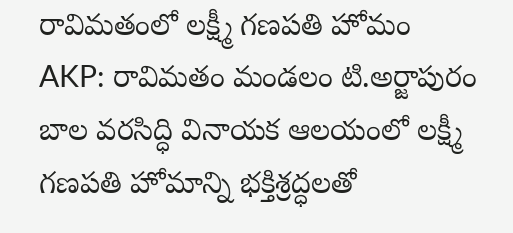రావిమతంలో లక్ష్మీ గణపతి హోమం
AKP: రావిమతం మండలం టి.అర్జాపురం బాల వరసిద్ధి వినాయక ఆలయంలో లక్ష్మీ గణపతి హోమాన్ని భక్తిశ్రద్ధలతో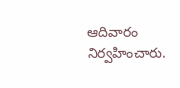ఆదివారం నిర్వహించారు.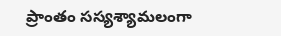ప్రాంతం సస్యశ్యామలంగా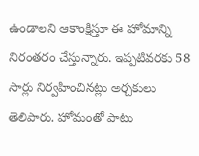ఉండాలని ఆకాంక్షిస్తూ ఈ హోమాన్ని నిరంతరం చేస్తున్నారు. ఇప్పటివరకు 58 సార్లు నిర్వహించినట్లు అర్చకులు తెలిపారు. హోమంతో పాటు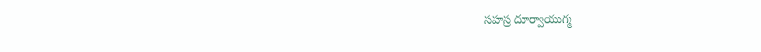సహస్ర దూర్వాయుగ్మ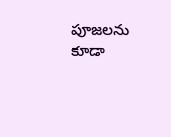పూజలను కూడా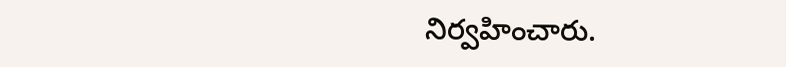నిర్వహించారు.